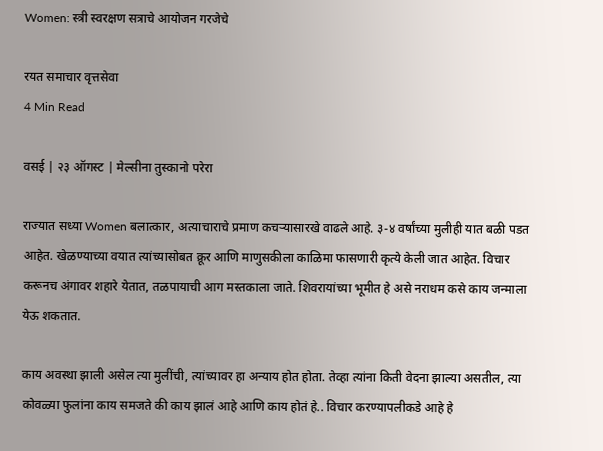Women: स्त्री स्वरक्षण सत्राचे आयोजन गरजेचे

रयत समाचार वृत्तसेवा
4 Min Read

वसई | २३ ऑगस्ट | मेल्सीना तुस्कानो परेरा

राज्यात सध्या Women बलात्कार, अत्याचाराचे प्रमाण कचऱ्यासारखे वाढले आहे. ३-४ वर्षांच्या मुलीही यात बळी पडत आहेत. खेळण्याच्या वयात त्यांच्यासोबत क्रूर आणि माणुसकीला काळिमा फासणारी कृत्ये केली जात आहेत. विचार करूनच अंगावर शहारे येतात, तळपायाची आग मस्तकाला जाते. शिवरायांच्या भूमीत हे असे नराधम कसे काय जन्माला येऊ शकतात.

काय अवस्था झाली असेल त्या मुलींची, त्यांच्यावर हा अन्याय होत होता. तेव्हा त्यांना किती वेदना झाल्या असतील, त्या कोवळ्या फुलांना काय समजते की काय झालं आहे आणि काय होतं हे.. विचार करण्यापलीकडे आहे हे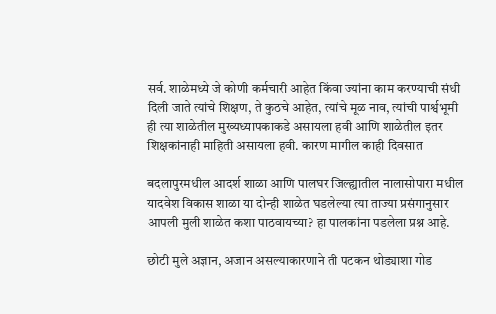सर्व. शाळेमध्ये जे कोणी कर्मचारी आहेत किंवा ज्यांना काम करण्याची संधी दिली जाते त्यांचे शिक्षण, ते कुठचे आहेत, त्यांचे मूळ नाव, त्यांची पार्श्वभूमी ही त्या शाळेतील मुख्यध्यापकाकडे असायला हवी आणि शाळेतील इतर शिक्षकांनाही माहिती असायला हवी. कारण मागील काही दिवसात

बदलापुरमधील आदर्श शाळा आणि पालघर जिल्ह्यातील नालासोपारा मधील यादवेश विकास शाळा या दोन्ही शाळेत घडलेल्या त्या ताज्या प्रसंगानुसार आपली मुली शाळेत कशा पाठवायच्या? हा पालकांना पडलेला प्रश्न आहे.

छोटी मुले अज्ञान, अजान असल्याकारणाने ती पटकन थोड्याशा गोड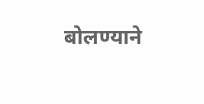बोलण्याने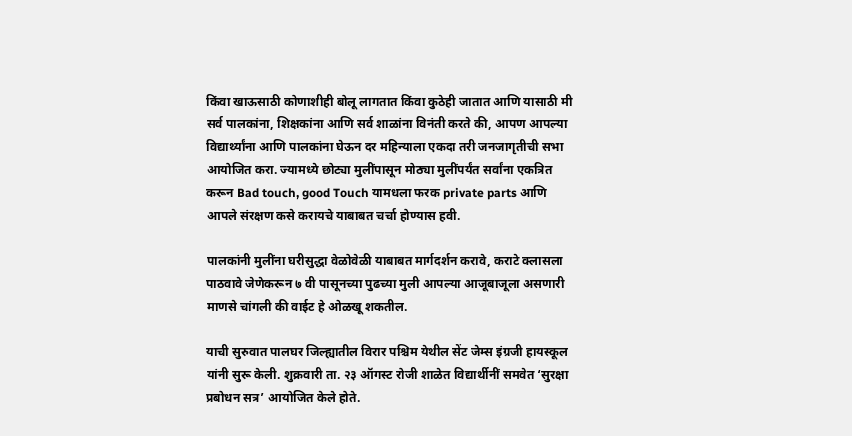किंवा खाऊसाठी कोणाशीही बोलू लागतात किंवा कुठेही जातात आणि यासाठी मी सर्व पालकांना, शिक्षकांना आणि सर्व शाळांना विनंती करते की, आपण आपल्या विद्यार्थ्यांना आणि पालकांना घेऊन दर महिन्याला एकदा तरी जनजागृतीची सभा आयोजित करा. ज्यामध्ये छोट्या मुलींपासून मोठ्या मुलींपर्यंत सर्वांना एकत्रित करून Bad touch, good Touch यामधला फरक private parts आणि आपले संरक्षण कसे करायचे याबाबत चर्चा होण्यास हवी.

पालकांनी मुलींना घरीसुद्धा वेळोवेळी याबाबत मार्गदर्शन करावे, कराटे क्लासला पाठवावे जेणेकरून ७ वी पासूनच्या पुढच्या मुली आपल्या आजूबाजूला असणारी माणसे चांगली की वाईट हे ओळखू शकतील.

याची सुरुवात पालघर जिल्ह्यातील विरार पश्चिम येथील सेंट जेम्स इंग्रजी हायस्कूल यांनी सुरू केली. शुक्रवारी ता. २३ ऑगस्ट रोजी शाळेत विद्यार्थीनीं समवेत ‘सुरक्षा प्रबोधन सत्र’ आयोजित केले होते.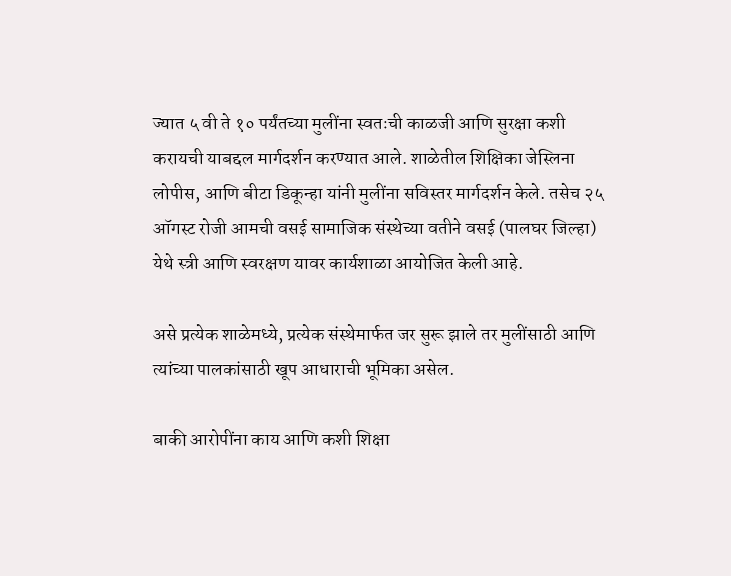ज्यात ५ वी ते १० पर्यंतच्या मुलींना स्वतःची काळजी आणि सुरक्षा कशी करायची याबद्दल मार्गदर्शन करण्यात आले. शाळेतील शिक्षिका जेस्लिना लोपीस, आणि बीटा डिकून्हा यांनी मुलींना सविस्तर मार्गदर्शन केले. तसेच २५ ऑगस्ट रोजी आमची वसई सामाजिक संस्थेच्या वतीने वसई (पालघर जिल्हा) येथे स्त्री आणि स्वरक्षण यावर कार्यशाळा आयोजित केली आहे.

असे प्रत्येक शाळेमध्ये, प्रत्येक संस्थेमार्फत जर सुरू झाले तर मुलींसाठी आणि त्यांच्या पालकांसाठी खूप आधाराची भूमिका असेल.

बाकी आरोपींना काय आणि कशी शिक्षा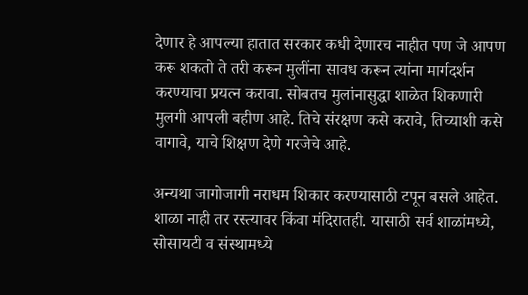देणार हे आपल्या हातात सरकार कधी देणारच नाहीत पण जे आपण करू शकतो ते तरी करून मुलींना सावध करून त्यांना मार्गदर्शन करण्याचा प्रयत्न करावा. सोबतच मुलांनासुद्धा शाळेत शिकणारी मुलगी आपली बहीण आहे. तिचे संरक्षण कसे करावे, तिच्याशी कसे वागावे, याचे शिक्षण देणे गरजेचे आहे.

अन्यथा जागोजागी नराधम शिकार करण्यासाठी टपून बसले आहेत. शाळा नाही तर रस्त्यावर किंवा मंदिरातही. यासाठी सर्व शाळांमध्ये, सोसायटी व संस्थामध्ये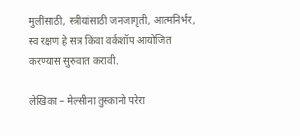मुलींसाठी, स्त्रीयांसाठी जनजागृती, आत्मनिर्भर, स्व रक्षण हे सत्र किंवा वर्कशॉप आयोजित करण्यास सुरुवात करावी.

लेखिका – मेल्सीना तुस्कानो परेरा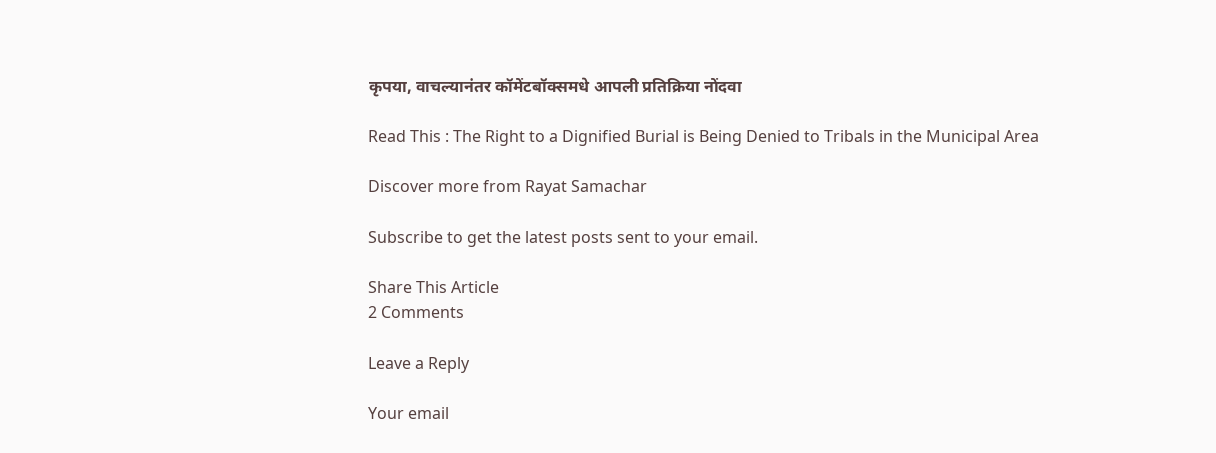कृपया, वाचल्यानंतर कॉमेंटबॉक्समधे आपली प्रतिक्रिया नोंदवा

Read This : The Right to a Dignified Burial is Being Denied to Tribals in the Municipal Area

Discover more from Rayat Samachar

Subscribe to get the latest posts sent to your email.

Share This Article
2 Comments

Leave a Reply

Your email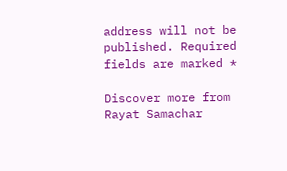address will not be published. Required fields are marked *

Discover more from Rayat Samachar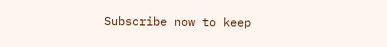Subscribe now to keep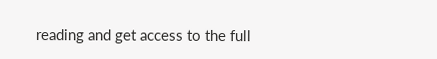reading and get access to the full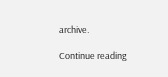archive.

Continue reading